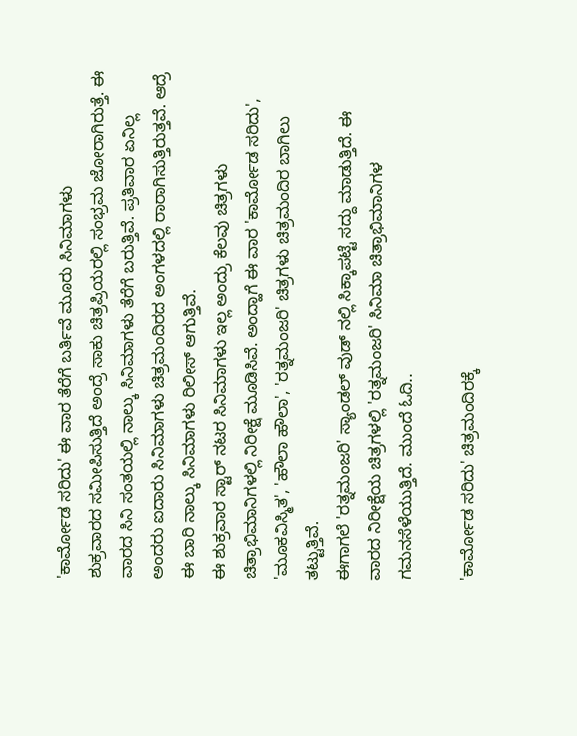'ಕಾರ್ಮೋಡ ಸರಿದು' ಈ ವಾರ ತೆರೆಗೆ ಬರ್ತಿವೆ ಮೂರು ಸಿನಿಮಾಗಳು
ಶುಕ್ರವಾರದ ಸಮೀಪಿಸುತ್ತಿದೆ ಅಂದ್ರೆ ಸಾಕು ಚಿತ್ರಪ್ರಿಯರಲ್ಲಿ ಸಂಭ್ರಮ ಜೋರಾಗಿರುತ್ತೆ. ಈ ವಾರದ ಸಿನಿ ಸಂತಯಲ್ಲಿ ನಾಲ್ಕು ಸಿನಿಮಾಗಳು ತೆರೆಗೆ ಬರುತ್ತಿವೆ. ಪ್ರತಿವಾರ ಏನಿಲ್ಲ ಅಂದರು ಐದಾರು ಸಿನಿಮಾಗಳು ಚಿತ್ರಮಂದಿರದ ಅಂಗಳದಲ್ಲಿ ರಾರಾಗಿಸುತ್ತಿರುತ್ತವೆ. ಆದ್ರೆ ಈ ಬಾರಿ ನಾಲ್ಕು ಸಿನಿಮಾಗಳು ರಿಲೀಸ್ ಆಗುತ್ತಿವೆ.
ಈ ಶುಕ್ರವಾರ ಸ್ಟಾರ್ ನಟರ ಸಿನಿಮಾಗಳು ಇಲ್ಲ ಅಂದ್ರು ಕೆಲವು ಚಿತ್ರಗಳು ಚಿತ್ರಾಭಿಮಾನಿಗಳಲ್ಲಿ ನಿರೀಕ್ಷೆ ಮೂಡಿಸಿವೆ. ಅಂದ್ಹಾಗೆ ಈ ವಾರ 'ಕಾರ್ಮೋಡ ಸರಿದು', 'ಮೂಕವಿಸ್ಮಿತ', 'ಹೌಲಾ ಹೌಲಾ', 'ರತ್ನಮಂಜರಿ' ಚಿತ್ರಗಳು ಚಿತ್ರಮಂದಿರ ಬಾಗಿಲು ತಟ್ಟುತ್ತಿವೆ.
ಈಗಾಗಲೆ 'ರತ್ನಮಂಜರಿ' ಸ್ಯಾಂಡಲ್ ವುಡ್ ನಲ್ಲಿ ಸಿಕ್ಕಾಪಟ್ಟೆ ಸದ್ದು ಮಾಡುತ್ತಿದೆ. ಈ ವಾರದ ನಿರೀಕ್ಷೆಯ ಚಿತ್ರಗಳಲ್ಲಿ 'ರತ್ನಮಂಜರಿ' ಸಿನಿಮಾ ಚಿತ್ರಾಭಿಮಾನಿಗಳ ಗಮನಸೆಳೆಯುತ್ತಿದೆ. ಮುಂದೆ ಓದಿ..

'ಕಾರ್ಮೋಡ ಸರಿದು' ಚಿತ್ರಮಂದಿರಕ್ಕೆ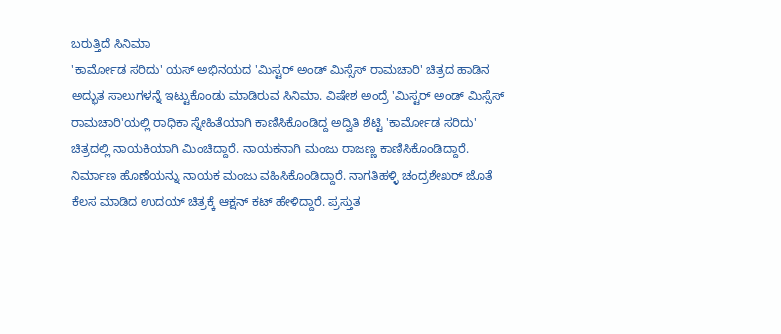ಬರುತ್ತಿದೆ ಸಿನಿಮಾ
'ಕಾರ್ಮೋಡ ಸರಿದು' ಯಸ್ ಅಭಿನಯದ 'ಮಿಸ್ಟರ್ ಅಂಡ್ ಮಿಸ್ಸೆಸ್ ರಾಮಚಾರಿ' ಚಿತ್ರದ ಹಾಡಿನ ಅದ್ಭುತ ಸಾಲುಗಳನ್ನೆ ಇಟ್ಟುಕೊಂಡು ಮಾಡಿರುವ ಸಿನಿಮಾ. ವಿಷೇಶ ಅಂದ್ರೆ 'ಮಿಸ್ಟರ್ ಅಂಡ್ ಮಿಸ್ಸೆಸ್ ರಾಮಚಾರಿ'ಯಲ್ಲಿ ರಾಧಿಕಾ ಸ್ನೇಹಿತೆಯಾಗಿ ಕಾಣಿಸಿಕೊಂಡಿದ್ದ ಅದ್ವಿತಿ ಶೆಟ್ಟಿ 'ಕಾರ್ಮೋಡ ಸರಿದು' ಚಿತ್ರದಲ್ಲಿ ನಾಯಕಿಯಾಗಿ ಮಿಂಚಿದ್ದಾರೆ. ನಾಯಕನಾಗಿ ಮಂಜು ರಾಜಣ್ಣ ಕಾಣಿಸಿಕೊಂಡಿದ್ದಾರೆ. ನಿರ್ಮಾಣ ಹೊಣೆಯನ್ನು ನಾಯಕ ಮಂಜು ವಹಿಸಿಕೊಂಡಿದ್ದಾರೆ. ನಾಗತಿಹಳ್ಳಿ ಚಂದ್ರಶೇಖರ್ ಜೊತೆ ಕೆಲಸ ಮಾಡಿದ ಉದಯ್ ಚಿತ್ರಕ್ಕೆ ಆಕ್ಷನ್ ಕಟ್ ಹೇಳಿದ್ದಾರೆ. ಪ್ರಸ್ತುತ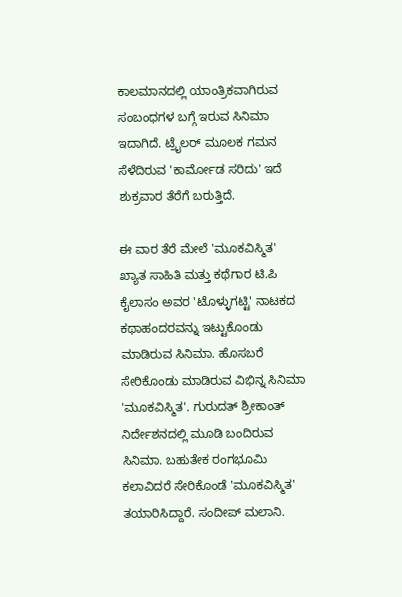ಕಾಲಮಾನದಲ್ಲಿ ಯಾಂತ್ರಿಕವಾಗಿರುವ ಸಂಬಂಧಗಳ ಬಗ್ಗೆ ಇರುವ ಸಿನಿಮಾ ಇದಾಗಿದೆ. ಟ್ರೈಲರ್ ಮೂಲಕ ಗಮನ ಸೆಳೆದಿರುವ 'ಕಾರ್ಮೋಡ ಸರಿದು' ಇದೆ ಶುಕ್ರವಾರ ತೆರೆಗೆ ಬರುತ್ತಿದೆ.

ಈ ವಾರ ತೆರೆ ಮೇಲೆ 'ಮೂಕವಿಸ್ಮಿತ'
ಖ್ಯಾತ ಸಾಹಿತಿ ಮತ್ತು ಕಥೆಗಾರ ಟಿ.ಪಿ ಕೈಲಾಸಂ ಅವರ 'ಟೊಳ್ಳುಗಟ್ಟಿ' ನಾಟಕದ ಕಥಾಹಂದರವನ್ನು ಇಟ್ಟುಕೊಂಡು ಮಾಡಿರುವ ಸಿನಿಮಾ. ಹೊಸಬರೆ ಸೇರಿಕೊಂಡು ಮಾಡಿರುವ ವಿಭಿನ್ನ ಸಿನಿಮಾ 'ಮೂಕವಿಸ್ಮಿತ'. ಗುರುದತ್ ಶ್ರೀಕಾಂತ್ ನಿರ್ದೇಶನದಲ್ಲಿ ಮೂಡಿ ಬಂದಿರುವ ಸಿನಿಮಾ. ಬಹುತೇಕ ರಂಗಭೂಮಿ ಕಲಾವಿದರೆ ಸೇರಿಕೊಂಡೆ 'ಮೂಕವಿಸ್ಮಿತ' ತಯಾರಿಸಿದ್ದಾರೆ. ಸಂದೀಪ್ ಮಲಾನಿ.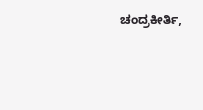ಚಂದ್ರಕೀರ್ತಿ,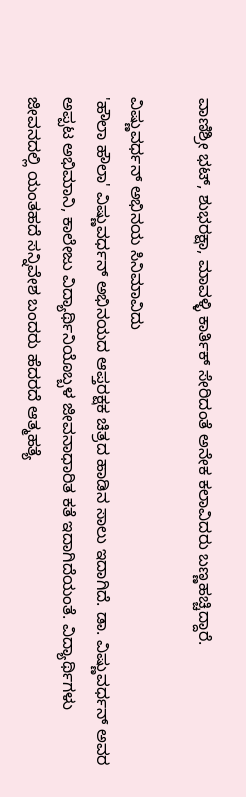ವಾಣಿಶ್ರೀ ಭಟ್, ಶುಭರಕ್ಷಾ, ಮಾವಳ್ಳಿ ಕಾರ್ತಿಕ್ ಸೇರಿದಂತೆ ಅನೇಕ ಕಲಾವಿದರು ಬಣ್ಣಹಚ್ಚಿದ್ದಾರೆ.

ವಿಷ್ಣುವರ್ಧನ್ ಅಭಿನಯ ಸಿನಿಮಾವಿದು
'ಹೌಲಾ ಹೌಲಾ' ವಿಷ್ಣುವರ್ಧನ್ ಅಭಿನಯದ ಆಪ್ತರಕ್ಷಕ ಚಿತ್ರದ ಹಾಡಿನ ಸಾಲು ಇದಾಗಿದೆ. ಡಾ. ವಿಷ್ಣುವರ್ಧನ್ ಅವರ ಅಪ್ಪಟ ಅಭಿಮಾನಿ, ಕಾಲೇಜು ವಿದ್ಯಾರ್ಥಿನಿಯೊಬ್ಬಳ ಜೀವನಾಧಾರಿತ ಕತೆ ಇದಾಗಿದೆಯಂತೆ. ವಿದ್ಯಾರ್ಥಿಗಳು ಜೀವನದಲ್ಲಿ ಯಂತಹದೆ ಸನ್ನಿವೇಶ ಬಂದರು ಹೆದರದೆ ಆತ್ಮಹತ್ಯೆ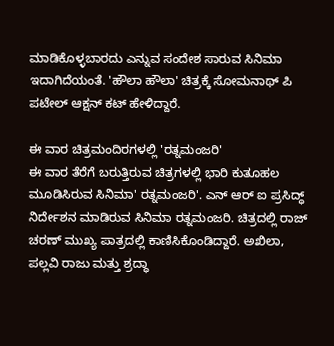ಮಾಡಿಕೊಳ್ಳಬಾರದು ಎನ್ನುವ ಸಂದೇಶ ಸಾರುವ ಸಿನಿಮಾ ಇದಾಗಿದೆಯಂತೆ. 'ಹೌಲಾ ಹೌಲಾ' ಚಿತ್ರಕ್ಕೆ ಸೋಮನಾಥ್ ಪಿ ಪಟೇಲ್ ಆಕ್ಷನ್ ಕಟ್ ಹೇಳಿದ್ದಾರೆ.

ಈ ವಾರ ಚಿತ್ರಮಂದಿರಗಳಲ್ಲಿ 'ರತ್ನಮಂಜರಿ'
ಈ ವಾರ ತೆರೆಗೆ ಬರುತ್ತಿರುವ ಚಿತ್ರಗಳಲ್ಲಿ ಭಾರಿ ಕುತೂಹಲ ಮೂಡಿಸಿರುವ ಸಿನಿಮಾ' ರತ್ನಮಂಜರಿ'. ಎನ್ ಆರ್ ಐ ಪ್ರಸಿದ್ಧ್ ನಿರ್ದೇಶನ ಮಾಡಿರುವ ಸಿನಿಮಾ ರತ್ನಮಂಜರಿ. ಚಿತ್ರದಲ್ಲಿ ರಾಜ್ ಚರಣ್ ಮುಖ್ಯ ಪಾತ್ರದಲ್ಲಿ ಕಾಣಿಸಿಕೊಂಡಿದ್ದಾರೆ. ಅಖಿಲಾ, ಪಲ್ಲವಿ ರಾಜು ಮತ್ತು ಶ್ರದ್ಧಾ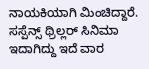ನಾಯಕಿಯಾಗಿ ಮಿಂಚಿದ್ದಾರೆ. ಸಸ್ಪೆನ್ಸ್ ಥ್ರಿಲ್ಲರ್ ಸಿನಿಮಾ ಇದಾಗಿದ್ದು ಇದೆ ವಾರ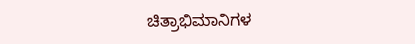ಚಿತ್ರಾಭಿಮಾನಿಗಳ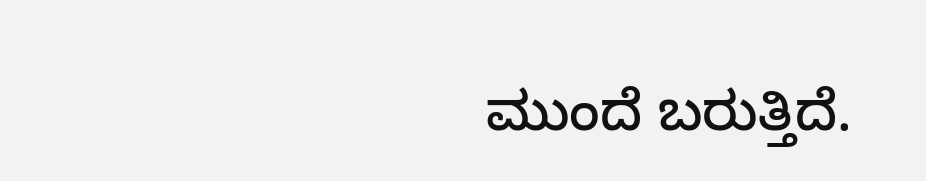ಮುಂದೆ ಬರುತ್ತಿದೆ.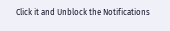Click it and Unblock the Notifications